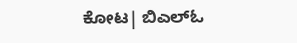ಕೋಟ| ಬಿಎಲ್‌ಓ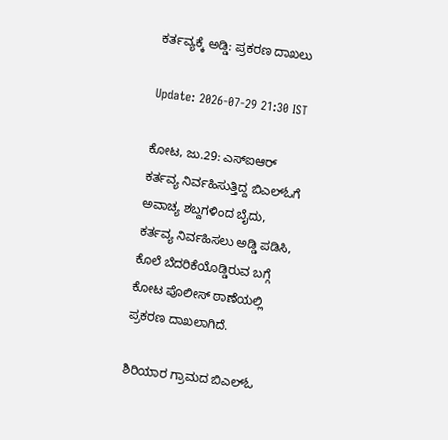ಕರ್ತವ್ಯಕ್ಕೆ ಅಡ್ಡಿ: ಪ್ರಕರಣ ದಾಖಲು

Update: 2026-07-29 21:30 IST

ಕೋಟ, ಜು.29: ಎಸ್‌ಐಆರ್ ಕರ್ತವ್ಯ ನಿರ್ವಹಿಸುತ್ತಿದ್ದ ಬಿಎಲ್‌ಓಗೆ ಅವಾಚ್ಯ ಶಬ್ದಗಳಿಂದ ಬೈದು, ಕರ್ತವ್ಯ ನಿರ್ವಹಿಸಲು ಅಡ್ಡಿ ಪಡಿಸಿ, ಕೊಲೆ ಬೆದರಿಕೆಯೊಡ್ಡಿರುವ ಬಗ್ಗೆ ಕೋಟ ಪೊಲೀಸ್ ಠಾಣೆಯಲ್ಲಿ ಪ್ರಕರಣ ದಾಖಲಾಗಿದೆ.

ಶಿರಿಯಾರ ಗ್ರಾಮದ ಬಿಎಲ್‌ಓ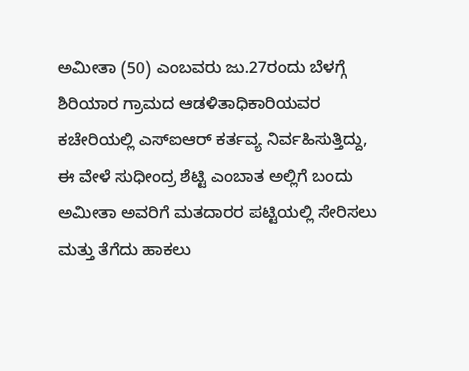ಅಮೀತಾ (50) ಎಂಬವರು ಜು.27ರಂದು ಬೆಳಗ್ಗೆ ಶಿರಿಯಾರ ಗ್ರಾಮದ ಆಡಳಿತಾಧಿಕಾರಿಯವರ ಕಚೇರಿಯಲ್ಲಿ ಎಸ್‌ಐಆರ್ ಕರ್ತವ್ಯ ನಿರ್ವಹಿಸುತ್ತಿದ್ದು, ಈ ವೇಳೆ ಸುಧೀಂದ್ರ ಶೆಟ್ಟಿ ಎಂಬಾತ ಅಲ್ಲಿಗೆ ಬಂದು ಅಮೀತಾ ಅವರಿಗೆ ಮತದಾರರ ಪಟ್ಟಿಯಲ್ಲಿ ಸೇರಿಸಲು ಮತ್ತು ತೆಗೆದು ಹಾಕಲು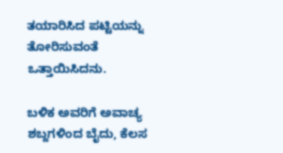ತಯಾರಿಸಿದ ಪಟ್ಟಿಯನ್ನು ತೋರಿಸುವಂತೆ ಒತ್ತಾಯಿಸಿದನು.

ಬಳಿಕ ಅವರಿಗೆ ಅವಾಚ್ಯ ಶಬ್ದಗಳಿಂದ ಬೈದು, ಕೆಲಸ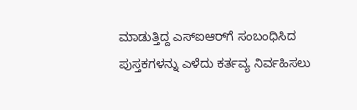ಮಾಡುತ್ತಿದ್ದ ಎಸ್‌ಐಆರ್‌ಗೆ ಸಂಬಂಧಿಸಿದ ಪುಸ್ತಕಗಳನ್ನು ಎಳೆದು ಕರ್ತವ್ಯ ನಿರ್ವಹಿಸಲು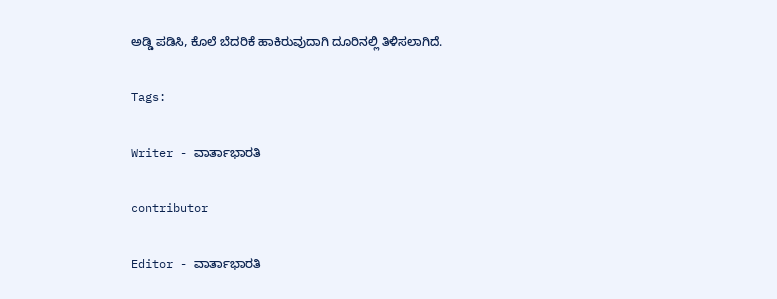ಅಡ್ಡಿ ಪಡಿಸಿ, ಕೊಲೆ ಬೆದರಿಕೆ ಹಾಕಿರುವುದಾಗಿ ದೂರಿನಲ್ಲಿ ತಿಳಿಸಲಾಗಿದೆ.

Tags:

Writer - ವಾರ್ತಾಭಾರತಿ

contributor

Editor - ವಾರ್ತಾಭಾರತಿ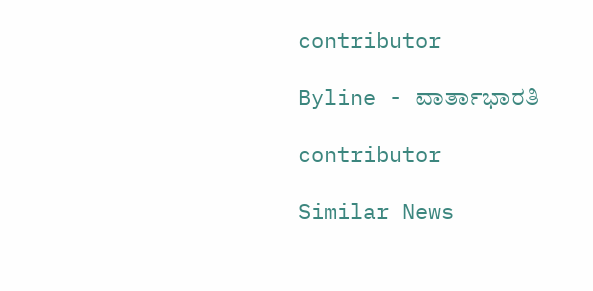contributor

Byline - ವಾರ್ತಾಭಾರತಿ

contributor

Similar News